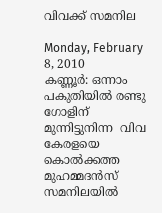വിവക്ക് സമനില

Monday, February 8, 2010
കണ്ണൂര്‍: ഒന്നാം പകുതിയില്‍ രണ്ടു ഗോളിന് മുന്നിട്ടുനിന്ന  വിവ കേരളയെ കൊല്‍ക്കത്ത മുഹമ്മദന്‍സ് സമനിലയില്‍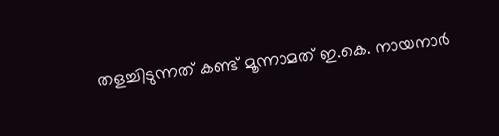തളച്ചിടുന്നത് കണ്ട് മൂന്നാമത് ഇ.കെ. നായനാര്‍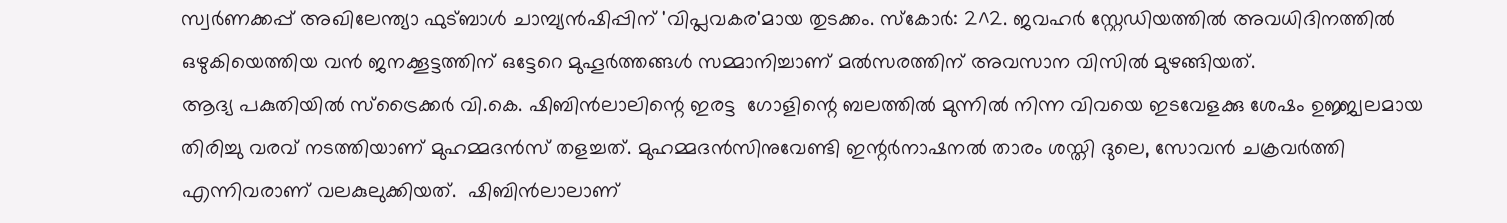സ്വര്‍ണക്കപ്പ് അഖിലേന്ത്യാ ഫുട്ബാള്‍ ചാമ്പ്യന്‍ഷിപ്പിന് 'വിപ്ലവകര'മായ തുടക്കം. സ്കോര്‍: 2^2. ജവഹര്‍ സ്റ്റേഡിയത്തില്‍ അവധിദിനത്തില്‍ ഒഴുകിയെത്തിയ വന്‍ ജനക്കൂട്ടത്തിന് ഒട്ടേറെ മുഹൂര്‍ത്തങ്ങള്‍ സമ്മാനിച്ചാണ് മല്‍സരത്തിന് അവസാന വിസില്‍ മുഴങ്ങിയത്.
ആദ്യ പകുതിയില്‍ സ്ട്രൈക്കര്‍ വി.കെ. ഷിബിന്‍ലാലിന്റെ ഇരട്ട  ഗോളിന്റെ ബലത്തില്‍ മുന്നില്‍ നിന്ന വിവയെ ഇടവേളക്കു ശേഷം ഉജ്ജ്വലമായ തിരിച്ചു വരവ് നടത്തിയാണ് മുഹമ്മദന്‍സ് തളച്ചത്. മുഹമ്മദന്‍സിനുവേണ്ടി ഇന്റര്‍നാഷനല്‍ താരം ശസ്തി ദുലെ, സോവന്‍ ചക്രവര്‍ത്തി എന്നിവരാണ് വലകുലുക്കിയത്.  ഷിബിന്‍ലാലാണ്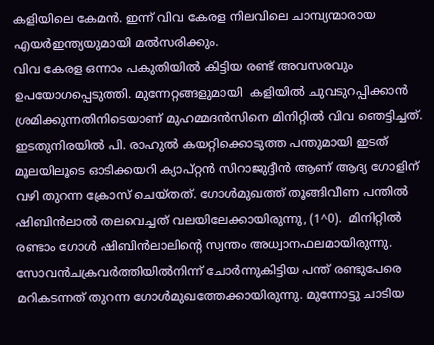കളിയിലെ കേമന്‍. ഇന്ന് വിവ കേരള നിലവിലെ ചാമ്പ്യന്മാരായ എയര്‍ഇന്ത്യയുമായി മല്‍സരിക്കും.
വിവ കേരള ഒന്നാം പകുതിയില്‍ കിട്ടിയ രണ്ട് അവസരവും  ഉപയോഗപ്പെടുത്തി. മുന്നേറ്റങ്ങളുമായി  കളിയില്‍ ചുവടുറപ്പിക്കാന്‍ ശ്രമിക്കുന്നതിനിടെയാണ് മുഹമ്മദന്‍സിനെ മിനിറ്റില്‍ വിവ ഞെട്ടിച്ചത്. ഇടതുനിരയില്‍ പി. രാഹുല്‍ കയറ്റിക്കൊടുത്ത പന്തുമായി ഇടത് മൂലയിലൂടെ ഓടിക്കയറി ക്യാപ്റ്റന്‍ സിറാജുദ്ദീന്‍ ആണ് ആദ്യ ഗോളിന് വഴി തുറന്ന ക്രോസ് ചെയ്തത്. ഗോള്‍മുഖത്ത് തൂങ്ങിവീണ പന്തില്‍ ഷിബിന്‍ലാല്‍ തലവെച്ചത് വലയിലേക്കായിരുന്നു, (1^0).  മിനിറ്റില്‍  രണ്ടാം ഗോള്‍ ഷിബിന്‍ലാലിന്റെ സ്വന്തം അധ്വാനഫലമായിരുന്നു. സോവന്‍ചക്രവര്‍ത്തിയില്‍നിന്ന് ചോര്‍ന്നുകിട്ടിയ പന്ത് രണ്ടുപേരെ മറികടന്നത് തുറന്ന ഗോള്‍മുഖത്തേക്കായിരുന്നു. മുന്നോട്ടു ചാടിയ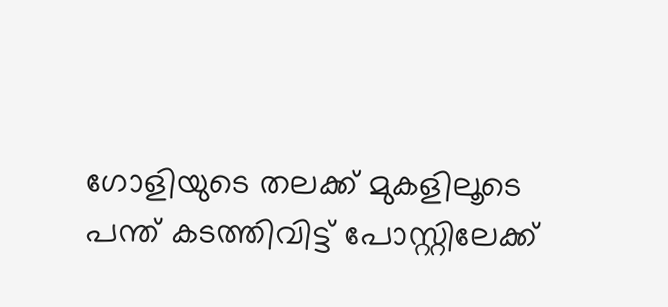ഗോളിയുടെ തലക്ക് മുകളിലൂടെ പന്ത് കടത്തിവിട്ട് പോസ്റ്റിലേക്ക്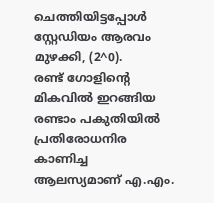ചെത്തിയിട്ടപ്പോള്‍ സ്റ്റേഡിയം ആരവം മുഴക്കി, (2^0).
രണ്ട് ഗോളിന്റെ മികവില്‍ ഇറങ്ങിയ രണ്ടാം പകുതിയില്‍  പ്രതിരോധനിര കാണിച്ച ആലസ്യമാണ് എ.എം.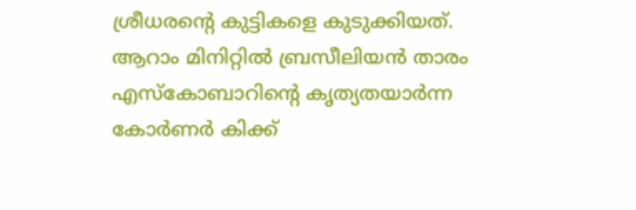ശ്രീധരന്റെ കുട്ടികളെ കുടുക്കിയത്. ആറാം മിനിറ്റില്‍ ബ്രസീലിയന്‍ താരം എസ്കോബാറിന്റെ കൃത്യതയാര്‍ന്ന കോര്‍ണര്‍ കിക്ക്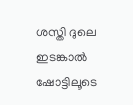ശസ്തി ദുലെ ഇടങ്കാല്‍ ഷോട്ടിലൂടെ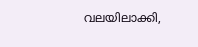വലയിലാക്കി,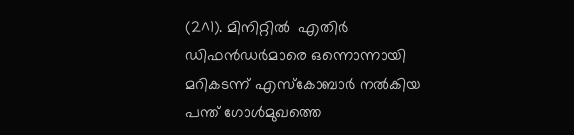(2^1). മിനിറ്റില്‍  എതിര്‍ ഡിഫന്‍ഡര്‍മാരെ ഒന്നൊന്നായി മറികടന്ന് എസ്കോബാര്‍ നല്‍കിയ പന്ത് ഗോള്‍മുഖത്തെ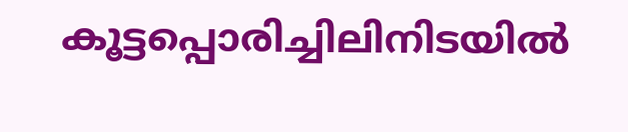കൂട്ടപ്പൊരിച്ചിലിനിടയില്‍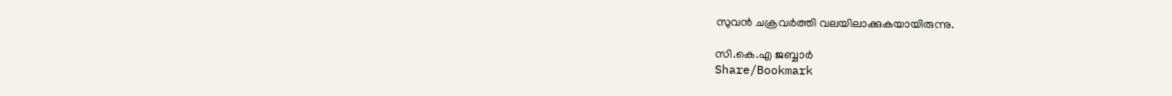സുവന്‍ ചക്രവര്‍ത്തി വലയിലാക്കുകയായിരുന്നു.

സി.കെ.എ ജബ്ബാര്‍
Share/Bookmark